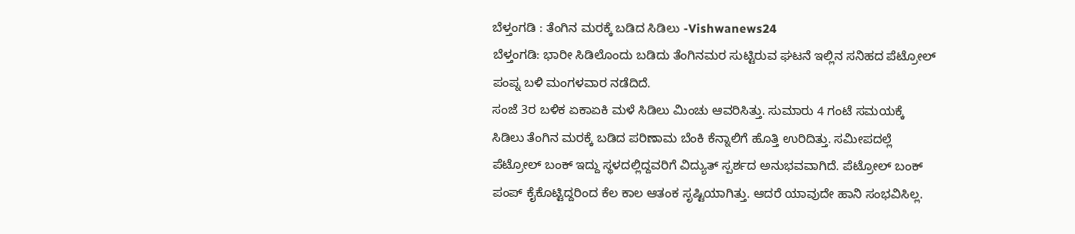ಬೆಳ್ತಂಗಡಿ : ತೆಂಗಿನ ಮರಕ್ಕೆ ಬಡಿದ ಸಿಡಿಲು -Vishwanews24
ಬೆಳ್ತಂಗಡಿ: ಭಾರೀ ಸಿಡಿಲೊಂದು ಬಡಿದು ತೆಂಗಿನಮರ ಸುಟ್ಟಿರುವ ಘಟನೆ ಇಲ್ಲಿನ ಸನಿಹದ ಪೆಟ್ರೋಲ್ ಪಂಪ್ನ ಬಳಿ ಮಂಗಳವಾರ ನಡೆದಿದೆ.
ಸಂಜೆ 3ರ ಬಳಿಕ ಏಕಾಏಕಿ ಮಳೆ ಸಿಡಿಲು ಮಿಂಚು ಆವರಿಸಿತ್ತು. ಸುಮಾರು 4 ಗಂಟೆ ಸಮಯಕ್ಕೆ ಸಿಡಿಲು ತೆಂಗಿನ ಮರಕ್ಕೆ ಬಡಿದ ಪರಿಣಾಮ ಬೆಂಕಿ ಕೆನ್ನಾಲಿಗೆ ಹೊತ್ತಿ ಉರಿದಿತ್ತು. ಸಮೀಪದಲ್ಲೆ ಪೆಟ್ರೋಲ್ ಬಂಕ್ ಇದ್ದು ಸ್ಥಳದಲ್ಲಿದ್ದವರಿಗೆ ವಿದ್ಯುತ್ ಸ್ಪರ್ಶದ ಅನುಭವವಾಗಿದೆ. ಪೆಟ್ರೋಲ್ ಬಂಕ್ ಪಂಪ್ ಕೈಕೊಟ್ಟಿದ್ದರಿಂದ ಕೆಲ ಕಾಲ ಆತಂಕ ಸೃಷ್ಟಿಯಾಗಿತ್ತು. ಆದರೆ ಯಾವುದೇ ಹಾನಿ ಸಂಭವಿಸಿಲ್ಲ.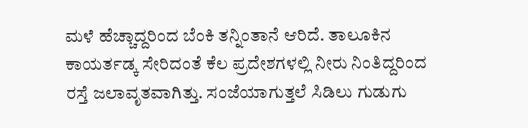ಮಳೆ ಹೆಚ್ಚಾದ್ದರಿಂದ ಬೆಂಕಿ ತನ್ನಿಂತಾನೆ ಆರಿದೆ. ತಾಲೂಕಿನ ಕಾಯರ್ತಡ್ಕ ಸೇರಿದಂತೆ ಕೆಲ ಪ್ರದೇಶಗಳಲ್ಲಿ ನೀರು ನಿಂತಿದ್ದರಿಂದ ರಸ್ತೆ ಜಲಾವೃತವಾಗಿತ್ತು. ಸಂಜೆಯಾಗುತ್ತಲೆ ಸಿಡಿಲು ಗುಡುಗು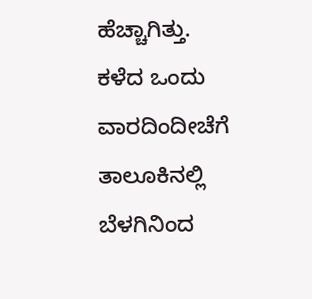ಹೆಚ್ಚಾಗಿತ್ತು.
ಕಳೆದ ಒಂದು ವಾರದಿಂದೀಚೆಗೆ ತಾಲೂಕಿನಲ್ಲಿ ಬೆಳಗಿನಿಂದ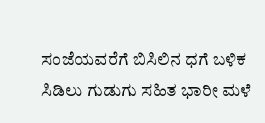ಸಂಜೆಯವರೆಗೆ ಬಿಸಿಲಿನ ಧಗೆ ಬಳಿಕ ಸಿಡಿಲು ಗುಡುಗು ಸಹಿತ ಭಾರೀ ಮಳೆ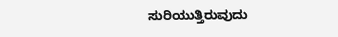ಸುರಿಯುತ್ತಿರುವುದು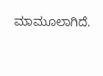ಮಾಮೂಲಾಗಿದೆ.